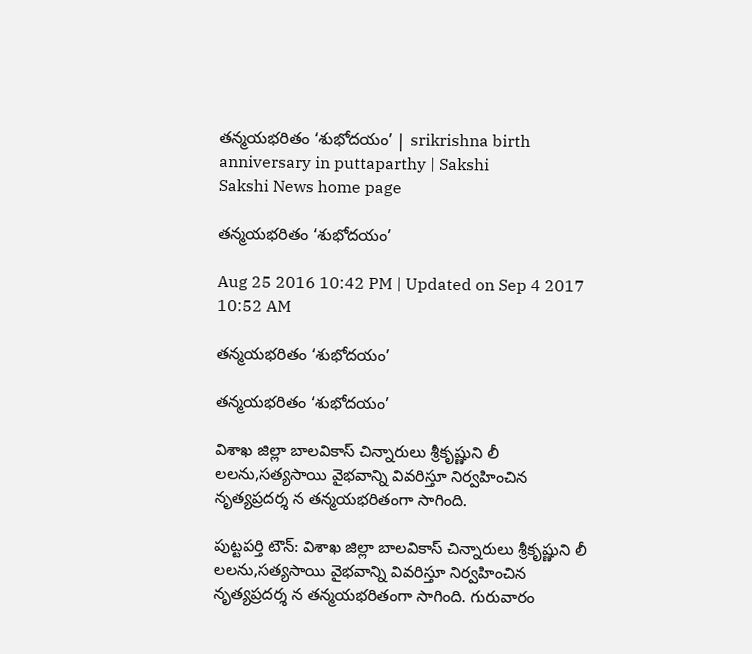తన్మయభరితం ‘శుభోదయం’ | srikrishna birth anniversary in puttaparthy | Sakshi
Sakshi News home page

తన్మయభరితం ‘శుభోదయం’

Aug 25 2016 10:42 PM | Updated on Sep 4 2017 10:52 AM

తన్మయభరితం ‘శుభోదయం’

తన్మయభరితం ‘శుభోదయం’

విశాఖ జిల్లా బాలవికాస్‌ చిన్నారులు శ్రీకృష్ణుని లీ లలను,సత్యసాయి వైభవాన్ని వివరిస్తూ నిర్వహించిన నృత్యప్రదర్శ న తన్మయభరితంగా సాగింది.

పుట్టపర్తి టౌన్‌: విశాఖ జిల్లా బాలవికాస్‌ చిన్నారులు శ్రీకృష్ణుని లీ లలను,సత్యసాయి వైభవాన్ని వివరిస్తూ నిర్వహించిన నృత్యప్రదర్శ న తన్మయభరితంగా సాగింది. గురువారం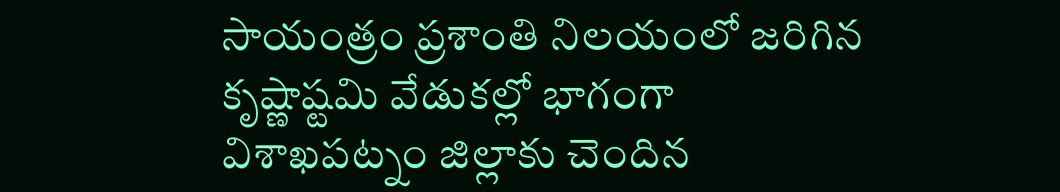సాయంత్రం ప్రశాంతి నిలయంలో జరిగిన కృష్ణాష్టమి వేడుకల్లో భాగంగా విశాఖపట్నం జిల్లాకు చెందిన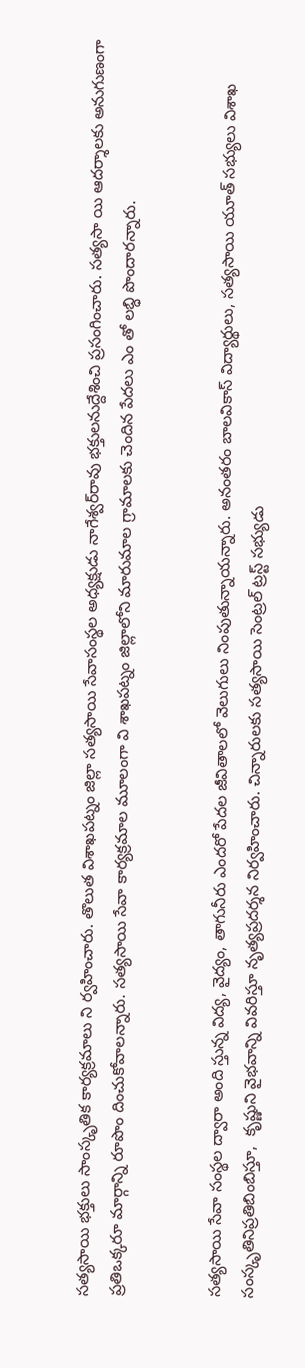సత్యసాయి భక్తులు సాంస్కృతిక కార్యక్రమాలు ని ర్వహించారు. తొలుత విశాఖపట్నం జిల్లా సత్యసాయి సేవాసంస్థల అధ్యక్షుడు నాగేశ్వర్‌రావు భక్తులనుద్దేశించి ప్రసంగించారు. సత్యసా యి ఆదర్శాలకు అనుగుణంగా ప్రతిఒక్కరూ మార్గాన్ని రూపొం దించుకోవాలన్నారు. సత్యసాయి సేవా కార్యక్రమాల మూలంగా వి శాఖపట్నం జిల్లాలోని మారుమాల గ్రామాలకు చెందిన పేదలు ఎం తో లబ్ధి పొందారన్నారు.


సత్యసాయి సేవా సంస్థల ద్వారా అంది స్తున్న విద్య, వైద్యం, తాగునీరు ఎందరో పేదల జీవితాలలో వెలుగులు నింపుతున్నాయన్నారు. అనంతరం బాలవికాస్‌ విద్యార్థులు, సత్యసాయి యూత్‌ సభ్యులు విశాఖ సంస్కృతినిప్రతిబింబిస్తూ,  కృష్ణుని వైభవాన్ని వివరిస్తూ నృత్యప్రదర్శన నిర్వహించారు. చిన్నారులకు సత్యసాయి సెంట్రల్‌ ట్రస్ట్‌ సభ్యుడు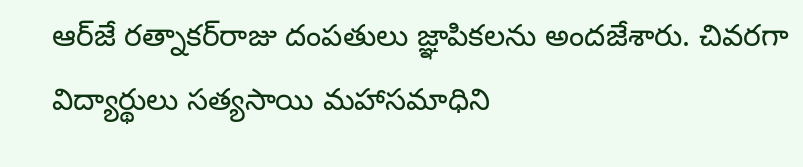ఆర్‌జే రత్నాకర్‌రాజు దంపతులు జ్ఞాపికలను అందజేశారు. చివరగా విద్యార్థులు సత్యసాయి మహాసమాధిని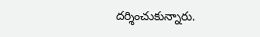దర్శించుకున్నారు.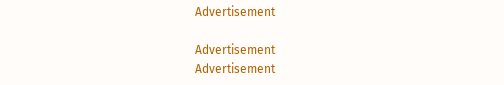Advertisement

Advertisement
Advertisement